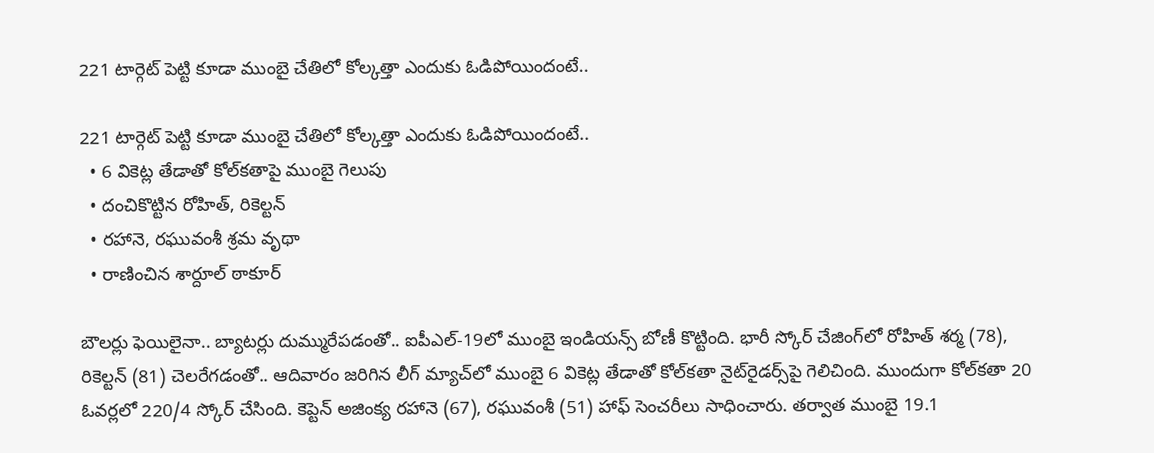221 టార్గెట్ పెట్టి కూడా ముంబై చేతిలో కోల్కత్తా ఎందుకు ఓడిపోయిందంటే..

221 టార్గెట్ పెట్టి కూడా ముంబై చేతిలో కోల్కత్తా ఎందుకు ఓడిపోయిందంటే..
  • 6 వికెట్ల తేడాతో కోల్‌‌కతాపై ముంబై గెలుపు
  • దంచికొట్టిన రోహిత్‌‌, రికెల్టన్‌‌
  • రహానె, రఘువంశీ శ్రమ వృథా
  • రాణించిన శార్దూల్‌‌ ఠాకూర్‌‌

బౌలర్లు ఫెయిలైనా.. బ్యాటర్లు దుమ్మురేపడంతో.. ఐపీఎల్‌‌‌‌-19లో ముంబై ఇండియన్స్‌‌‌‌ బోణీ కొట్టింది. భారీ స్కోర్ చేజింగ్‌‌‌‌లో రోహిత్‌‌‌‌ శర్మ (78), రికెల్టన్ (81) చెలరేగడంతో.. ఆదివారం జరిగిన లీగ్‌‌‌‌ మ్యాచ్‌‌‌‌లో ముంబై 6 వికెట్ల తేడాతో కోల్‌‌‌‌కతా నైట్‌‌‌‌రైడర్స్‌‌‌‌పై గెలిచింది. ముందుగా కోల్‌‌‌‌కతా 20 ఓవర్లలో 220/4 స్కోర్ చేసింది. కెప్టెన్‌‌‌‌ అజింక్య రహానె (67), రఘువంశీ (51) హాఫ్‌‌‌‌ సెంచరీలు సాధించారు. తర్వాత ముంబై 19.1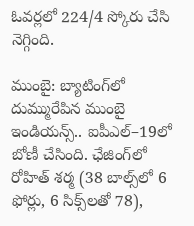ఓవర్లలో 224/4 స్కోరు చేసి నెగ్గింది.

ముంబై: బ్యాటింగ్‌‌లో దుమ్మురేపిన ముంబై ఇండియన్స్‌‌.. ఐపీఎల్‌‌–19లో బోణీ చేసింది. ఛేజింగ్‌‌లో రోహిత్‌‌ శర్మ (38 బాల్స్‌‌లో 6 ఫోర్లు, 6 సిక్స్‌‌లతో 78),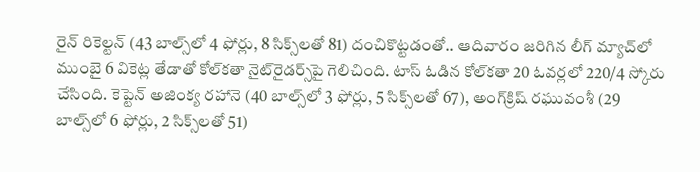రైన్‌‌ రికెల్టన్‌‌ (43 బాల్స్‌‌లో 4 ఫోర్లు, 8 సిక్స్‌‌లతో 81) దంచికొట్టడంతో.. ఆదివారం జరిగిన లీగ్‌‌ మ్యాచ్‌‌లో ముంబై 6 వికెట్ల తేడాతో కోల్‌‌కతా నైట్‌‌రైడర్స్‌‌పై గెలిచింది. టాస్‌‌ ఓడిన కోల్‌‌కతా 20 ఓవర్లలో 220/4 స్కోరు చేసింది. కెప్టెన్‌‌ అజింక్య రహానె (40 బాల్స్‌‌లో 3 ఫోర్లు, 5 సిక్స్‌‌లతో 67), అంగ్‌‌క్రిష్‌‌ రఘువంశీ (29 బాల్స్‌‌లో 6 ఫోర్లు, 2 సిక్స్‌‌లతో 51)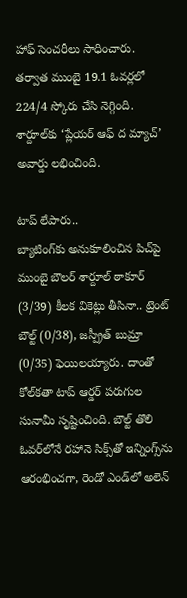హాఫ్‌‌ సెంచరీలు సాధించారు. తర్వాత ముంబై 19.1 ఓవర్లలో 224/4 స్కోరు చేసి నెగ్గింది. శార్దూల్‌‌కు ‘ప్లేయర్‌‌ ఆఫ్‌‌ ద మ్యాచ్‌‌’ అవార్డు లభించింది.

టాప్‌‌ లేపారు..
బ్యాటింగ్‌‌కు అనుకూలించిన పిచ్‌‌పై ముంబై బౌలర్‌‌ శార్దూల్‌‌ ఠాకూర్‌‌ (3/39) కీలక వికెట్లు తీసినా.. ట్రెంట్‌‌ బౌల్ట్‌‌ (0/38), జస్ప్రీత్‌‌ బుమ్రా (0/35) ఫెయిలయ్యారు. దాంతో కోల్‌‌కతా టాప్‌‌ ఆర్డర్‌‌ పరుగుల సునామీ సృష్టించింది. బౌల్ట్ తొలి ఓవర్‌‌లోనే రహానె సిక్స్‌‌తో ఇన్నింగ్స్‌‌ను ఆరంభించగా, రెండో ఎండ్‌‌లో అలెన్‌‌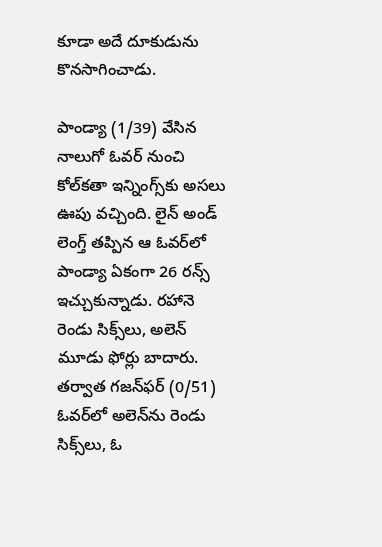కూడా అదే దూకుడును కొనసాగించాడు.

పాండ్యా (1/39) వేసిన నాలుగో ఓవర్‌‌ నుంచి కోల్‌‌కతా ఇన్నింగ్స్‌‌కు అసలు ఊపు వచ్చింది. లైన్‌‌ అండ్‌‌ లెంగ్త్‌‌ తప్పిన ఆ ఓవర్‌‌లో పాండ్యా ఏకంగా 26 రన్స్‌‌ ఇచ్చుకున్నాడు. రహానె రెండు సిక్స్‌‌లు, అలెన్‌‌ మూడు ఫోర్లు బాదారు. తర్వాత గజన్‌‌ఫర్‌‌ (0/51) ఓవర్‌‌లో అలెన్‌‌ను రెండు సిక్స్‌‌లు, ఓ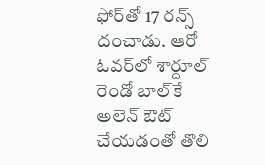ఫోర్‌‌తో 17 రన్స్‌‌ దంచాడు. ఆరో ఓవర్‌‌లో శార్దూల్‌‌ రెండో బాల్‌‌కే అలెన్‌‌ ఔట్‌‌ చేయడంతో తొలి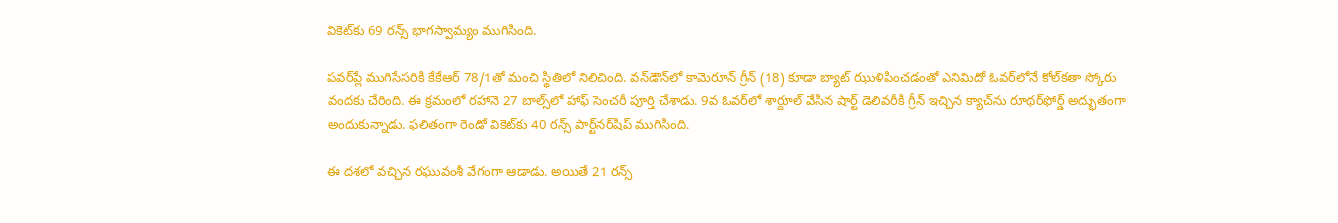వికెట్‌‌కు 69 రన్స్‌‌ భాగస్వామ్యం ముగిసింది.

పవర్‌‌ప్లే ముగిసేసరికి కేకేఆర్‌‌ 78/1తో మంచి స్థితిలో నిలిచింది. వన్‌‌డౌన్‌‌లో కామెరూన్‌‌ గ్రీన్‌‌ (18) కూడా బ్యాట్‌‌ ఝుళిపించడంతో ఎనిమిదో ఓవర్‌‌లోనే కోల్‌‌కతా స్కోరు వందకు చేరింది. ఈ క్రమంలో రహానె 27 బాల్స్‌‌లో హాఫ్‌‌ సెంచరీ పూర్తి చేశాడు. 9వ ఓవర్‌‌లో శార్దూల్‌‌ వేసిన షార్ట్‌‌ డెలివరీకి గ్రీన్ ఇచ్చిన క్యాచ్‌‌ను రూథర్‌‌ఫోర్డ్‌‌ అద్భుతంగా అందుకున్నాడు. ఫలితంగా రెండో వికెట్‌‌కు 40 రన్స్‌‌ పార్ట్‌‌నర్‌‌షిప్‌‌ ముగిసింది.

ఈ దశలో వచ్చిన రఘువంశీ వేగంగా ఆడాడు. అయితే 21 రన్స్‌‌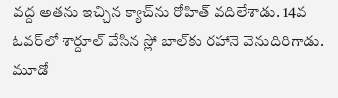వద్ద అతను ఇచ్చిన క్యాచ్‌‌ను రోహిత్‌‌ వదిలేశాడు. 14వ ఓవర్‌‌లో శార్దూల్ వేసిన స్లో బాల్‌‌కు రహానె వెనుదిరిగాడు. మూడో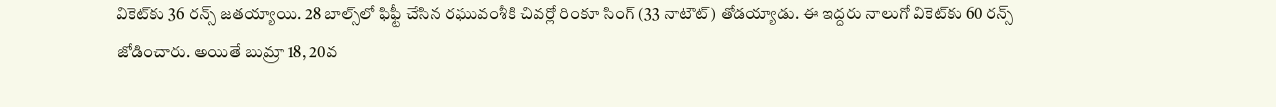వికెట్‌‌కు 36 రన్స్‌‌ జతయ్యాయి. 28 బాల్స్‌‌లో ఫిఫ్టీ చేసిన రఘువంశీకి చివర్లో రింకూ సింగ్‌‌ (33 నాటౌట్‌‌) తోడయ్యాడు. ఈ ఇద్దరు నాలుగో వికెట్‌‌కు 60 రన్స్‌‌ జోడించారు. అయితే బుమ్రా 18, 20వ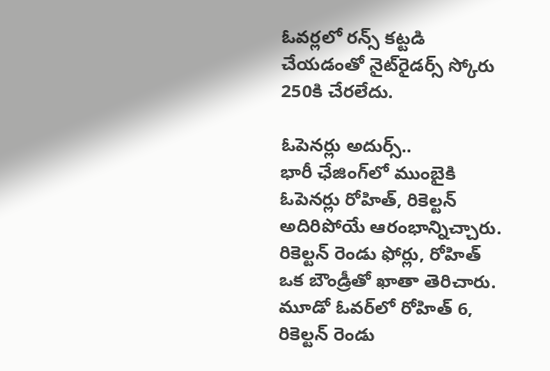ఓవర్లలో రన్స్‌‌ కట్టడి చేయడంతో నైట్‌‌రైడర్స్‌‌ స్కోరు 250కి చేరలేదు.

ఓపెనర్లు అదుర్స్‌‌..
భారీ ఛేజింగ్‌‌లో ముంబైకి ఓపెనర్లు రోహిత్‌‌, రికెల్టన్‌‌ అదిరిపోయే ఆరంభాన్నిచ్చారు. రికెల్టన్‌‌ రెండు ఫోర్లు, రోహిత్‌‌ ఒక బౌండ్రీతో ఖాతా తెరిచారు. మూడో ఓవర్‌‌లో రోహిత్‌‌ 6, రికెల్టన్‌‌ రెండు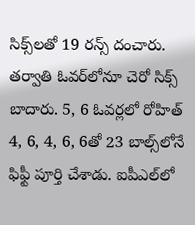సిక్స్‌‌లతో 19 రన్స్‌‌ దంచారు. తర్వాతి ఓవర్‌‌లోనూ చెరో సిక్స్‌‌ బాదారు. 5, 6 ఓవర్లలో రోహిత్‌‌ 4, 6, 4, 6, 6తో 23 బాల్స్‌‌లోనే  ఫిఫ్టీ పూర్తి చేశాడు. ఐపీఎల్‌‌లో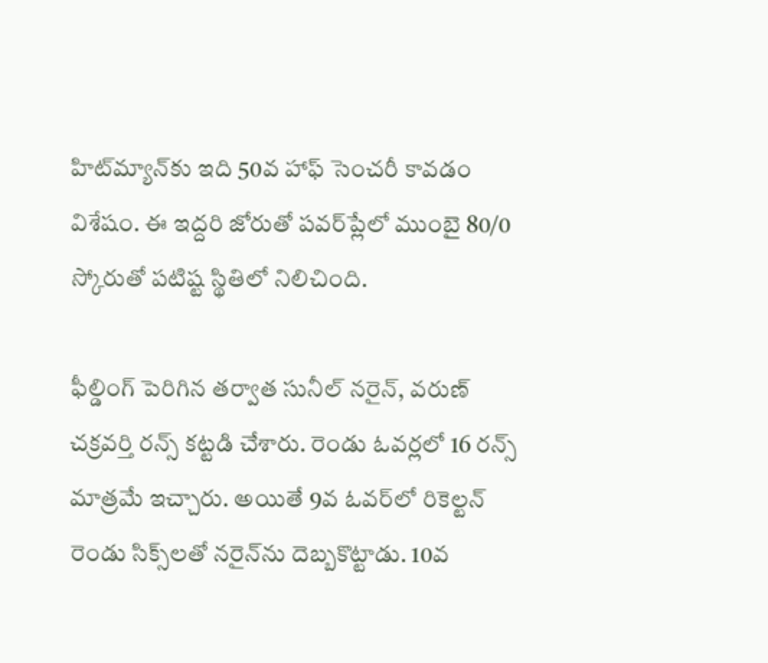హిట్‌‌మ్యాన్‌‌కు ఇది 50వ హాఫ్‌‌ సెంచరీ కావడం విశేషం. ఈ ఇద్దరి జోరుతో పవర్‌‌ప్లేలో ముంబై 80/0 స్కోరుతో పటిష్ట స్థితిలో నిలిచింది.

ఫీల్డింగ్‌‌ పెరిగిన తర్వాత సునీల్‌‌ నరైన్‌‌, వరుణ్‌‌ చక్రవర్తి రన్స్‌‌ కట్టడి చేశారు. రెండు ఓవర్లలో 16 రన్స్‌‌ మాత్రమే ఇచ్చారు. అయితే 9వ ఓవర్‌‌లో రికెల్టన్‌‌ రెండు సిక్స్‌‌లతో నరైన్‌‌ను దెబ్బకొట్టాడు. 10వ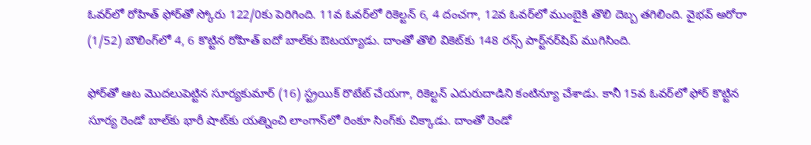ఓవర్‌‌లో రోహిత్‌‌ ఫోర్‌‌తో స్కోరు 122/0కు పెరిగింది. 11వ ఓవర్‌‌లో రికెల్టన్‌‌ 6, 4 దంచగా, 12వ ఓవర్‌‌లో ముంబైకి తొలి దెబ్బ తగిలింది. వైభవ్‌‌ అరోరా (1/52) బౌలింగ్‌‌లో 4, 6 కొట్టిన రోహిత్‌‌ ఐదో బాల్‌‌కు ఔటయ్యాడు. దాంతో తొలి వికెట్‌‌కు 148 రన్స్‌‌ పార్ట్‌‌నర్‌‌షిప్‌‌ ముగిసింది.

ఫోర్‌‌తో ఆట మొదలుపెట్టిన సూర్యకుమార్‌‌ (16) స్ట్రయిక్‌‌ రొటేట్‌‌ చేయగా, రికెల్టన్‌‌ ఎదురుదాడిని కంటిన్యూ చేశాడు. కానీ 15వ ఓవర్‌‌లో ఫోర్‌‌ కొట్టిన సూర్య రెండో బాల్‌‌కు భారీ షాట్‌‌కు యత్నించి లాంగాన్‌‌లో రింకూ సింగ్‌‌కు చిక్కాడు. దాంతో రెండో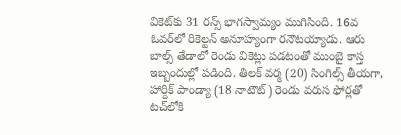వికెట్‌‌కు 31 రన్స్‌‌ భాగస్వామ్యం ముగిసింది. 16వ ఓవర్‌‌లో రికెల్టన్‌‌ అనూహ్యంగా రనౌటయ్యాడు. ఆరు బాల్స్‌‌ తేడాలో రెండు వికెట్లు పడటంతో ముంబై కాస్త ఇబ్బందుల్లో పడింది. తిలక్‌‌ వర్మ (20) సింగిల్స్‌‌ తీయగా, హార్దిక్‌‌ పాండ్యా (18 నాటౌట్‌‌) రెండు వరుస ఫోర్లతో టచ్‌‌లోకి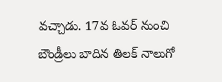వచ్చాడు. 17వ ఓవర్‌‌ నుంచి బౌండ్రీలు బాదిన తిలక్‌‌ నాలుగో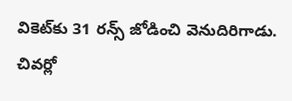వికెట్‌‌కు 31 రన్స్‌‌ జోడించి వెనుదిరిగాడు. చివర్లో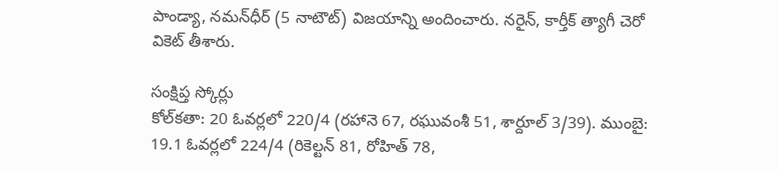పాండ్యా, నమన్‌‌ధీర్‌‌ (5 నాటౌట్‌‌) విజయాన్ని అందించారు. నరైన్‌‌, కార్తీక్‌‌ త్యాగీ చెరో వికెట్‌‌ తీశారు.

సంక్షిప్త స్కోర్లు
కోల్‌‌కతా: 20 ఓవర్లలో 220/4 (రహానె 67, రఘువంశీ 51, శార్దూల్‌‌ 3/39). ముంబై: 19.1 ఓవర్లలో 224/4 (రికెల్టన్‌‌ 81, రోహిత్‌‌ 78,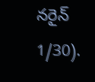నరైన్‌‌ 1/30).